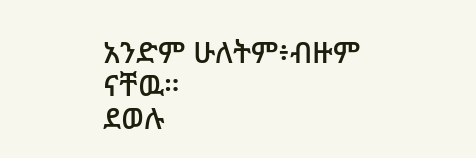አንድም ሁለትም፥ብዙም ናቸዉ።
ደወሉ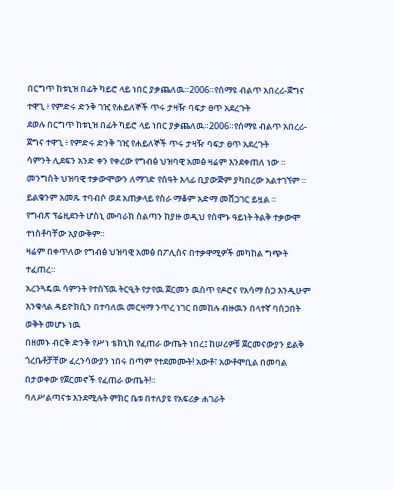በርግጥ ከቱኒዝ በፊት ካይሮ ላይ ነበር ያቃጨለዉ።2006።የሰማዩ ብልጥ አበረሪ-ጀግና ተዋጊ ፥ የምድሩ ድንቅ ገዢ የሐይለኞች ጥሩ ታዛዥ ባፍታ ፀጥ አደረጉት
ደወሉ በርግጥ ከቱኒዝ በፊት ካይሮ ላይ ነበር ያቃጨለዉ።2006።የሰማዩ ብልጥ አበረሪ-ጀግና ተዋጊ ፥ የምድሩ ድንቅ ገዢ የሐይለኞች ጥሩ ታዛዥ ባፍታ ፀጥ አደረጉት
ሳምንት ሊደፍን አንድ ቀን የቀረው የግብፅ ህዝባዊ አመፅ ዛሬም እንደቀጠለ ነው ። መንግስት ህዝባዊ ተቃውሞውን ለማገድ የሰዓት እላፊ ቢያውጅም ያካበረው አልተገኘም ። ይልቁንም አመጹ ተባብሶ ወደ አጠቃላይ የስራ ማቆም አድማ መሸጋገር ይዟል ።
የግብጽ ፕሬዚደንት ሆስኒ ሙባራክ ስልጣን ከያዙ ወዲህ የሰሞኑ ዓይነት ትልቅ ተቃውሞ ተነስቶባቸው አያውቅም።
ዛሬም በቀጥለው የግብፅ ህዝባዊ አመፅ በፖሊስና በተቃዋሚዎች መካከል ግጭት ተፈጠረ።
አረንጓዴዉ ሳምንት የተሰኘዉ ትርዒት የታየዉ ጀርመን ዉስጥ የዶሮና የአሳማ ስጋ እንዲሁም እንቁላል ዳይዮክሲን በተባለዉ መርዛማ ንጥረ ነገር በመከሉ ብዙዉን በላተኛ ባሰጋበት ወቅት መሆኑ ነዉ
በዘመኑ ብርቅ ድንቅ የሥነ ቴክኒክ የፈጠራ ውጤት ነበረ፤ ከሠሪዎቹ ጀርመናውያን ይልቅ ጎረቤቶቻቸው ፈረንሳውያን ነበሩ በጣም የተደመሙት! አውቶ፣ አውቶሞቢል በመባል በታወቀው የጀርመኖች የፈጠራ ውጤት!።
ባለሥልጣናቱ እንደሚሉት ምክር ቤቱ በተለያዩ የአፍሪቃ ሐገራት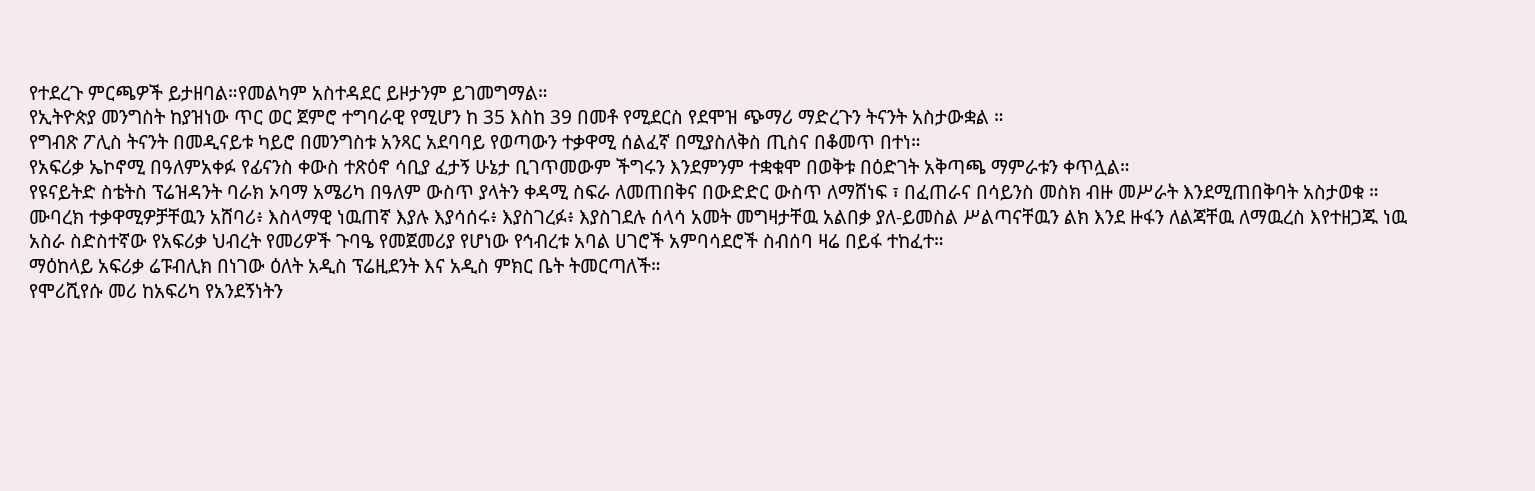የተደረጉ ምርጫዎች ይታዘባል።የመልካም አስተዳደር ይዞታንም ይገመግማል።
የኢትዮጵያ መንግስት ከያዝነው ጥር ወር ጀምሮ ተግባራዊ የሚሆን ከ 35 እስከ 39 በመቶ የሚደርስ የደሞዝ ጭማሪ ማድረጉን ትናንት አስታውቋል ።
የግብጽ ፖሊስ ትናንት በመዲናይቱ ካይሮ በመንግስቱ አንጻር አደባባይ የወጣውን ተቃዋሚ ሰልፈኛ በሚያስለቅስ ጢስና በቆመጥ በተነ።
የአፍሪቃ ኤኮኖሚ በዓለምአቀፉ የፊናንስ ቀውስ ተጽዕኖ ሳቢያ ፈታኝ ሁኔታ ቢገጥመውም ችግሩን እንደምንም ተቋቁሞ በወቅቱ በዕድገት አቅጣጫ ማምራቱን ቀጥሏል።
የዩናይትድ ስቴትስ ፕሬዝዳንት ባራክ ኦባማ አሜሪካ በዓለም ውስጥ ያላትን ቀዳሚ ስፍራ ለመጠበቅና በውድድር ውስጥ ለማሸነፍ ፣ በፈጠራና በሳይንስ መስክ ብዙ መሥራት እንደሚጠበቅባት አስታወቁ ።
ሙባረክ ተቃዋሚዎቻቸዉን አሸባሪ፥ እስላማዊ ነዉጠኛ እያሉ እያሳሰሩ፥ እያስገረፉ፥ እያስገደሉ ሰላሳ አመት መግዛታቸዉ አልበቃ ያለ-ይመስል ሥልጣናቸዉን ልክ እንደ ዙፋን ለልጃቸዉ ለማዉረስ እየተዘጋጁ ነዉ
አስራ ስድስተኛው የአፍሪቃ ህብረት የመሪዎች ጉባዔ የመጀመሪያ የሆነው የኅብረቱ አባል ሀገሮች አምባሳደሮች ስብሰባ ዛሬ በይፋ ተከፈተ።
ማዕከላይ አፍሪቃ ሬፑብሊክ በነገው ዕለት አዲስ ፕሬዚደንት እና አዲስ ምክር ቤት ትመርጣለች።
የሞሪሺየሱ መሪ ከአፍሪካ የአንደኝነትን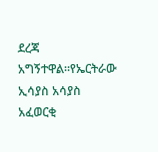ደረጃ አግኝተዋል።የኤርትራው ኢሳያስ አሳያስ አፈወርቂ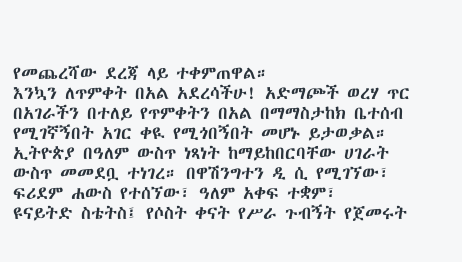የመጨረሻው ደረጃ ላይ ተቀምጠዋል።
እንኳን ለጥምቀት በአል አደረሳችሁ! አድማጮች ወረሃ ጥር በአገራችን በተለይ የጥምቀትን በአል በማማስታከክ ቤተሰብ የሚገኛኝበት አገር ቀዪ የሚጎበኝበት መሆኑ ይታወቃል።
ኢትዮጵያ በዓለም ውስጥ ነጻነት ከማይከበርባቸው ሀገራት ውስጥ መመደቧ ተነገረ። በዋሽንግተን ዲ ሲ የሚገኘው፣ ፍሪደም ሐውስ የተሰኘው፣ ዓለም አቀፍ ተቋም፣
ዩናይትድ ስቴትስ፤ የሶስት ቀናት የሥራ ጉብኝት የጀመሩት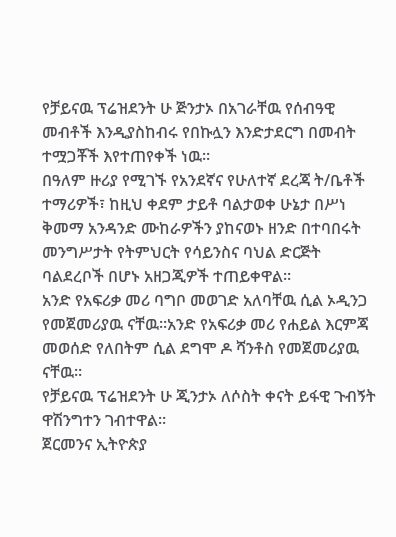የቻይናዉ ፕሬዝደንት ሁ ጅንታኦ በአገራቸዉ የሰብዓዊ መብቶች እንዲያስከብሩ የበኩሏን እንድታደርግ በመብት ተሟጋቾች እየተጠየቀች ነዉ።
በዓለም ዙሪያ የሚገኙ የአንደኛና የሁለተኛ ደረጃ ት/ቤቶች ተማሪዎች፣ ከዚህ ቀደም ታይቶ ባልታወቀ ሁኔታ በሥነ ቅመማ አንዳንድ ሙከራዎችን ያከናወኑ ዘንድ በተባበሩት መንግሥታት የትምህርት የሳይንስና ባህል ድርጅት ባልደረቦች በሆኑ አዘጋጂዎች ተጠይቀዋል።
አንድ የአፍሪቃ መሪ ባግቦ መወገድ አለባቸዉ ሲል ኦዲንጋ የመጀመሪያዉ ናቸዉ።አንድ የአፍሪቃ መሪ የሐይል እርምጃ መወሰድ የለበትም ሲል ደግሞ ዶ ሻንቶስ የመጀመሪያዉ ናቸዉ።
የቻይናዉ ፕሬዝደንት ሁ ጂንታኦ ለሶስት ቀናት ይፋዊ ጉብኝት ዋሽንግተን ገብተዋል።
ጀርመንና ኢትዮጵያ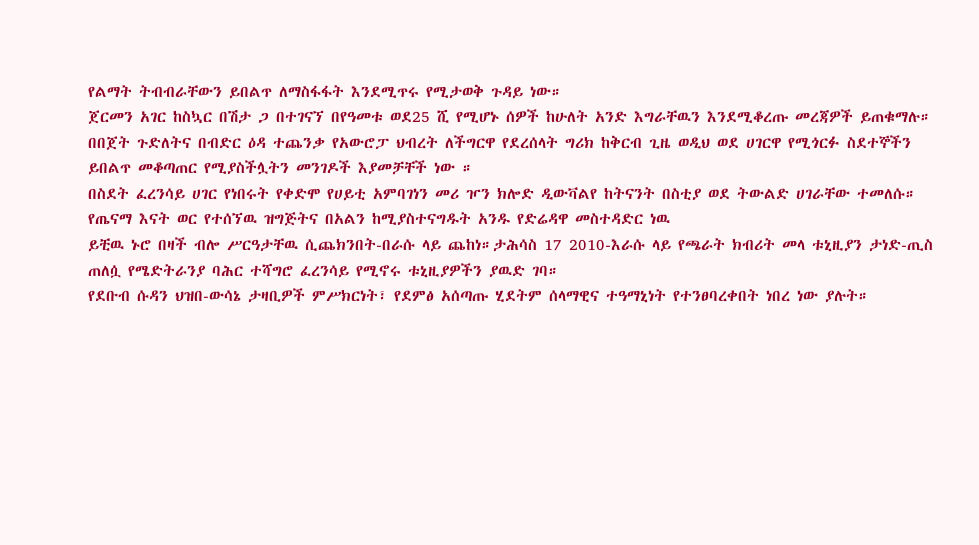የልማት ትብብራቸውን ይበልጥ ለማስፋፋት እንደሚጥሩ የሚታወቅ ጉዳይ ነው።
ጀርመን አገር ከስኳር በሽታ ጋ በተገናኘ በየዓመቱ ወደ25 ሺ የሚሆኑ ሰዎች ከሁለት አንድ እግራቸዉን እንደሚቆረጡ መረጃዎች ይጠቁማሉ።
በበጀት ጉድለትና በብድር ዕዳ ተጨንቃ የአውሮፓ ህብረት ለችግርዋ የደረሰላት ግሪክ ከቅርብ ጊዜ ወዲህ ወደ ሀገርዋ የሚጎርፉ ስደተኞችን ይበልጥ መቆጣጠር የሚያስችሏትን መንገዶች እያመቻቸች ነው ።
በስደት ፈረንሳይ ሀገር የነበሩት የቀድሞ የሀይቲ አምባገነን መሪ ዦን ክሎድ ዲውቫልየ ከትናንት በስቲያ ወደ ትውልድ ሀገራቸው ተመለሱ።
የጤናማ እናት ወር የተሰኘዉ ዝግጅትና በአልን ከሚያስተናግዱት አንዱ የድሬዳዋ መስተዳድር ነዉ
ይቺዉ ኑሮ በዛች ብሎ ሥርዓታቸዉ ሲጨክንበት-በራሱ ላይ ጨከነ።ታሕሳስ 17 2010-እራሱ ላይ የጫራት ክብሪት መላ ቱኒዚያን ታነድ-ጢስ ጠለሷ የሜድትራንያ ባሕር ተሻግሮ ፈረንሳይ የሚኖሩ ቱኒዚያዎችን ያዉድ ገባ።
የደቡብ ሱዳን ህዝበ-ውሳኔ ታዛቢዎች ምሥክርነት፣ የደምፅ አሰጣጡ ሂደትም ሰላማዊና ተዓማኒነት የተንፀባረቀበት ነበረ ነው ያሉት።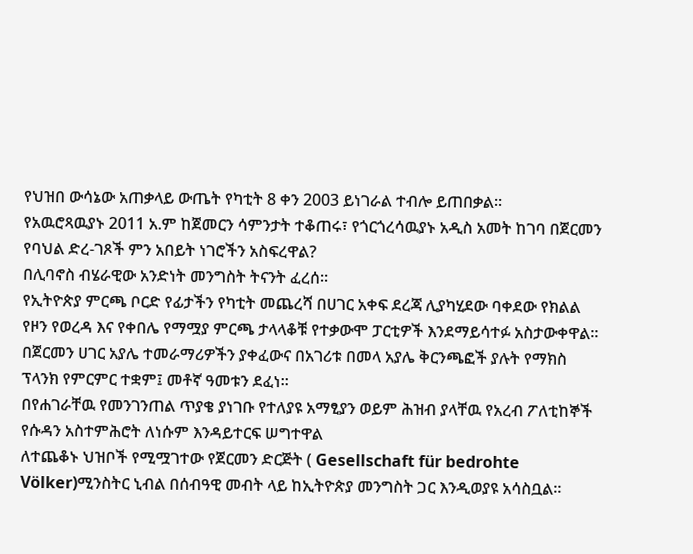የህዝበ ውሳኔው አጠቃላይ ውጤት የካቲት 8 ቀን 2003 ይነገራል ተብሎ ይጠበቃል።
የአዉሮጻዉያኑ 2011 አ.ም ከጀመርን ሳምንታት ተቆጠሩ፣ የጎርጎረሳዉያኑ አዲስ አመት ከገባ በጀርመን የባህል ድረ-ገጾች ምን አበይት ነገሮችን አስፍረዋል?
በሊባኖስ ብሄራዊው አንድነት መንግስት ትናንት ፈረሰ።
የኢትዮጵያ ምርጫ ቦርድ የፊታችን የካቲት መጨረሻ በሀገር አቀፍ ደረጃ ሊያካሂደው ባቀደው የክልል የዞን የወረዳ እና የቀበሌ የማሟያ ምርጫ ታላላቆቹ የተቃውሞ ፓርቲዎች እንደማይሳተፉ አስታውቀዋል።
በጀርመን ሀገር አያሌ ተመራማሪዎችን ያቀፈውና በአገሪቱ በመላ አያሌ ቅርንጫፎች ያሉት የማክስ ፕላንክ የምርምር ተቋም፤ መቶኛ ዓመቱን ደፈነ።
በየሐገራቸዉ የመንገንጠል ጥያቄ ያነገቡ የተለያዩ አማፂያን ወይም ሕዝብ ያላቸዉ የአረብ ፖለቲከኞች የሱዳን አስተምሕሮት ለነሱም እንዳይተርፍ ሠግተዋል
ለተጨቆኑ ህዝቦች የሚሟገተው የጀርመን ድርጅት ( Gesellschaft für bedrohte Völker)ሚንስትር ኒብል በሰብዓዊ መብት ላይ ከኢትዮጵያ መንግስት ጋር እንዲወያዩ አሳስቧል።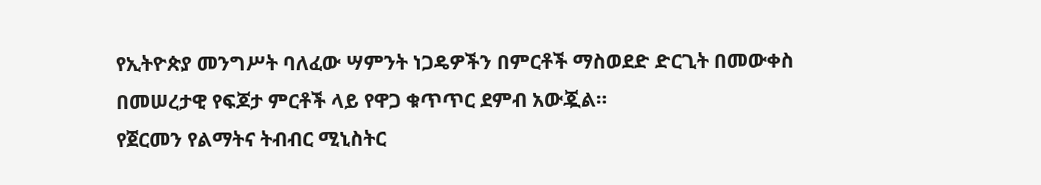የኢትዮጵያ መንግሥት ባለፈው ሣምንት ነጋዴዎችን በምርቶች ማስወደድ ድርጊት በመውቀስ በመሠረታዊ የፍጆታ ምርቶች ላይ የዋጋ ቁጥጥር ደምብ አውጇል።
የጀርመን የልማትና ትብብር ሚኒስትር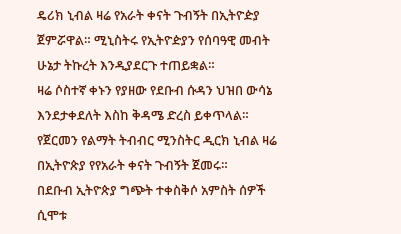ዴሪክ ኒብል ዛሬ የአራት ቀናት ጉብኝት በኢትዮዽያ ጀምሯዋል። ሚኒስትሩ የኢትዮዽያን የሰባዓዊ መብት ሁኔታ ትኩረት እንዲያደርጉ ተጠይቋል።
ዛሬ ሶስተኛ ቀኑን የያዘው የደቡብ ሱዳን ህዝበ ውሳኔ እንደታቀደለት እስከ ቅዳሜ ድረስ ይቀጥላል።
የጀርመን የልማት ትብብር ሚንስትር ዲርክ ኒብል ዛሬ በኢትዮጵያ የየአራት ቀናት ጉብኝት ጀመሩ።
በደቡብ ኢትዮጵያ ግጭት ተቀስቅሶ አምስት ሰዎች ሲሞቱ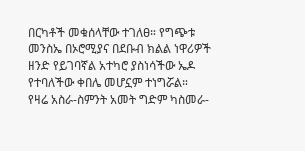በርካቶች መቁሰላቸው ተገለፀ። የግጭቱ መንስኤ በኦሮሚያና በደቡብ ክልል ነዋሪዎች ዘንድ የይገባኛል አተካሮ ያስነሳችው ኤዶ የተባለችው ቀበሌ መሆኗም ተነግሯል።
የዛሬ አስራ-ስምንት አመት ግድም ካስመራ-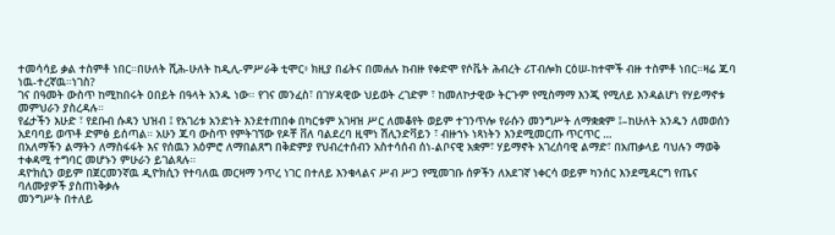ተመሳሳይ ቃል ተስምቶ ነበር።በሁለት ሺሕ-ሁለት ከዲሊ-ምሥራቅ ቲሞር፥ ክዚያ በፊትና በመሐሉ ከብዙ የቀድሞ የሶቬት ሕብረት ሪፐብሎክ ርዕሠ-ከተሞች ብዙ ተስምቶ ነበር።ዛሬ ጁባ ነዉ-ተረኛዉ።ነገስ?
ገና በዓመት ውስጥ ከሚከበሩት ዐበይት በዓላት አንዱ ነው። የገና መንፈስ፣ በገሃዳዊው ህይወት ረገድም ፣ ከመለኮታዊው ትርጉም የሚስማማ እንጂ የሚለይ እንዳልሆነ የሃይማኖቱ መምህራን ያስረዳሉ።
የፊታችን እሁድ ፣ የደቡብ ሱዳን ህዝብ ፤ የአገሪቱ አንድነት እንደተጠበቀ በካርቱም አገዛዝ ሥር ለመቆየት ወይም ተገንጥሎ የራሱን መንግሥት ለማቋቋም ፤–ከሁለት አንዱን ለመወሰን አደባባይ ወጥቶ ድምፅ ይሰጣል። አሁን ጁባ ውስጥ የምትገኘው የዶቸ ቨለ ባልደረባ ዚሞነ ሽሊንድቫይን ፣ ብዙኀኑ ነጻነትን እንደሚመርጡ ጥርጥር …
በአለማችን ልማትን ለማስፋፋት እና የሰዉን አዕምሮ ለማበልጸግ በቅድምያ የህብረተሰብን አስተሳሰብ ሰነ-ልቦናዊ አቋም፣ ሃይማኖት አገረሰባዊ ልማድ፣ በአጠቃላይ ባህሉን ማወቅ ተቀዳሚ ተግባር መሆኑን ምሁራን ይገልጻሉ።
ዳዮክሲን ወይም በጀርመንኛዉ ዲዮክሲን የተባለዉ መርዛማ ንጥረ ነገር በተለይ እንቁላልና ሥብ ሥጋ የሚመገቡ ሰዎችን ለአደገኛ ነቀርሳ ወይም ካንሰር እንደሚዳርግ የጤና ባለሙያዎች ያስጠነቅቃሉ
መንግሥት በተለይ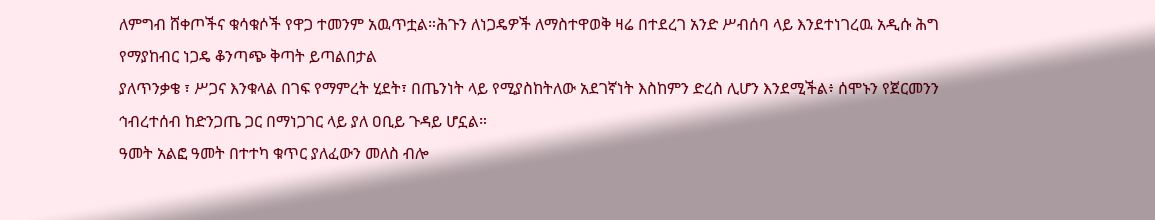ለምግብ ሸቀጦችና ቁሳቁሶች የዋጋ ተመንም አዉጥቷል።ሕጉን ለነጋዴዎች ለማስተዋወቅ ዛሬ በተደረገ አንድ ሥብሰባ ላይ እንደተነገረዉ አዲሱ ሕግ የማያከብር ነጋዴ ቆንጣጭ ቅጣት ይጣልበታል
ያለጥንቃቄ ፣ ሥጋና እንቁላል በገፍ የማምረት ሂደት፣ በጤንነት ላይ የሚያስከትለው አደገኛነት እስከምን ድረስ ሊሆን እንደሚችል፥ ሰሞኑን የጀርመንን ኅብረተሰብ ከድንጋጤ ጋር በማነጋገር ላይ ያለ ዐቢይ ጉዳይ ሆኗል።
ዓመት አልፎ ዓመት በተተካ ቁጥር ያለፈውን መለስ ብሎ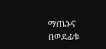ማጤኑና በወደፊቱ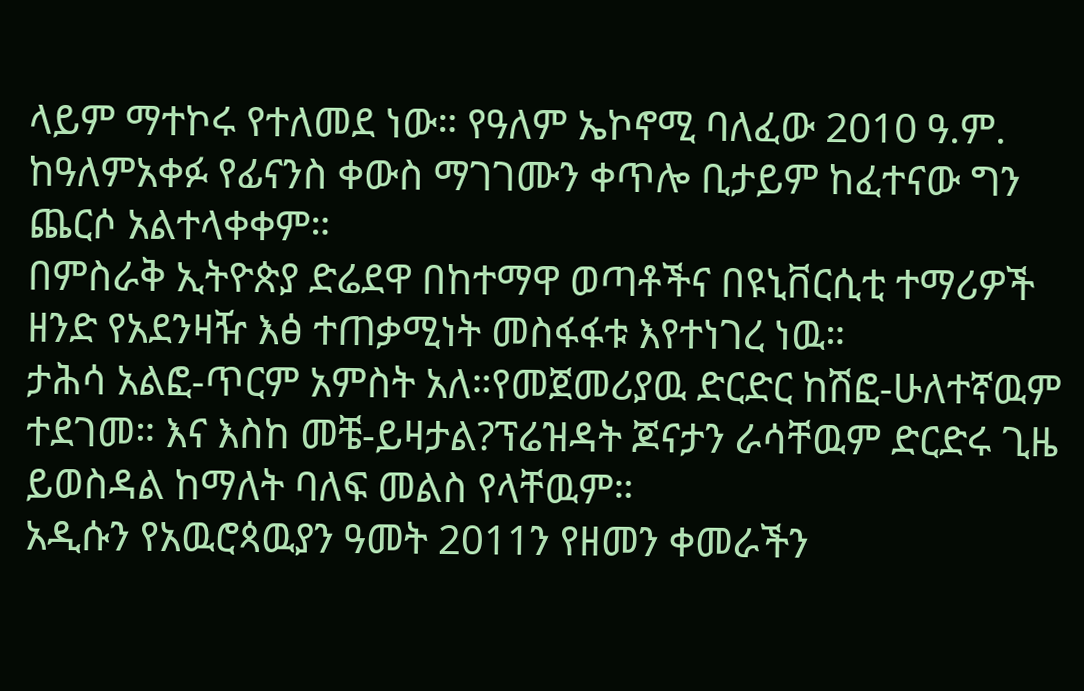ላይም ማተኮሩ የተለመደ ነው። የዓለም ኤኮኖሚ ባለፈው 2010 ዓ.ም. ከዓለምአቀፉ የፊናንስ ቀውስ ማገገሙን ቀጥሎ ቢታይም ከፈተናው ግን ጨርሶ አልተላቀቀም።
በምስራቅ ኢትዮጵያ ድሬደዋ በከተማዋ ወጣቶችና በዩኒቨርሲቲ ተማሪዎች ዘንድ የአደንዛዥ እፅ ተጠቃሚነት መስፋፋቱ እየተነገረ ነዉ።
ታሕሳ አልፎ-ጥርም አምስት አለ።የመጀመሪያዉ ድርድር ከሽፎ-ሁለተኛዉም ተደገመ። እና እስከ መቼ-ይዛታል?ፕሬዝዳት ጆናታን ራሳቸዉም ድርድሩ ጊዜ ይወስዳል ከማለት ባለፍ መልስ የላቸዉም።
አዲሱን የአዉሮጳዉያን ዓመት 2011ን የዘመን ቀመራችን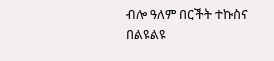ብሎ ዓለም በርችት ተኩስና በልዩልዩ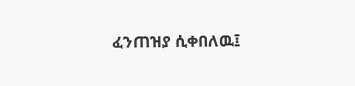ፈንጠዝያ ሲቀበለዉ፤